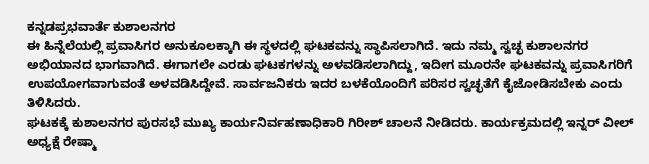ಕನ್ನಡಪ್ರಭವಾರ್ತೆ ಕುಶಾಲನಗರ
ಈ ಹಿನ್ನೆಲೆಯಲ್ಲಿ ಪ್ರವಾಸಿಗರ ಅನುಕೂಲಕ್ಕಾಗಿ ಈ ಸ್ಥಳದಲ್ಲಿ ಘಟಕವನ್ನು ಸ್ಥಾಪಿಸಲಾಗಿದೆ. ಇದು ನಮ್ಮ ಸ್ವಚ್ಛ ಕುಶಾಲನಗರ ಅಭಿಯಾನದ ಭಾಗವಾಗಿದೆ. ಈಗಾಗಲೇ ಎರಡು ಘಟಕಗಳನ್ನು ಅಳವಡಿಸಲಾಗಿದ್ದು, ಇದೀಗ ಮೂರನೇ ಘಟಕವನ್ನು ಪ್ರವಾಸಿಗರಿಗೆ ಉಪಯೋಗವಾಗುವಂತೆ ಅಳವಡಿಸಿದ್ದೇವೆ. ಸಾರ್ವಜನಿಕರು ಇದರ ಬಳಕೆಯೊಂದಿಗೆ ಪರಿಸರ ಸ್ವಚ್ಛತೆಗೆ ಕೈಜೋಡಿಸಬೇಕು ಎಂದು ತಿಳಿಸಿದರು.
ಘಟಕಕ್ಕೆ ಕುಶಾಲನಗರ ಪುರಸಭೆ ಮುಖ್ಯ ಕಾರ್ಯನಿರ್ವಹಣಾಧಿಕಾರಿ ಗಿರೀಶ್ ಚಾಲನೆ ನೀಡಿದರು. ಕಾರ್ಯಕ್ರಮದಲ್ಲಿ ಇನ್ನರ್ ವೀಲ್ ಅಧ್ಯಕ್ಷೆ ರೇಷ್ಮಾ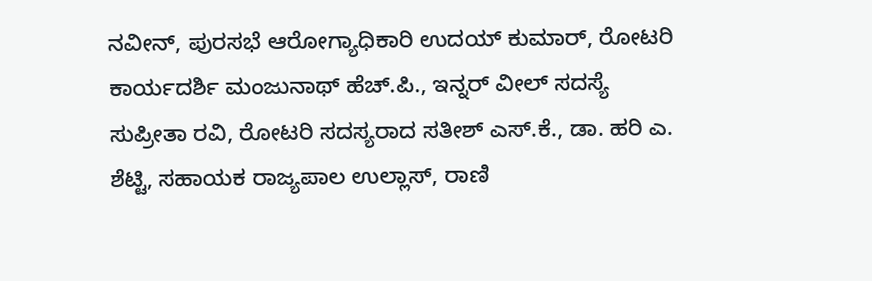ನವೀನ್, ಪುರಸಭೆ ಆರೋಗ್ಯಾಧಿಕಾರಿ ಉದಯ್ ಕುಮಾರ್, ರೋಟರಿ ಕಾರ್ಯದರ್ಶಿ ಮಂಜುನಾಥ್ ಹೆಚ್.ಪಿ., ಇನ್ನರ್ ವೀಲ್ ಸದಸ್ಯೆ ಸುಪ್ರೀತಾ ರವಿ, ರೋಟರಿ ಸದಸ್ಯರಾದ ಸತೀಶ್ ಎಸ್.ಕೆ., ಡಾ. ಹರಿ ಎ. ಶೆಟ್ಟಿ, ಸಹಾಯಕ ರಾಜ್ಯಪಾಲ ಉಲ್ಲಾಸ್, ರಾಣಿ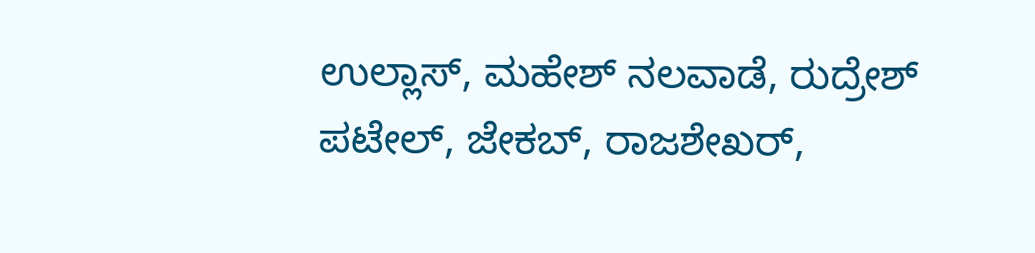ಉಲ್ಲಾಸ್, ಮಹೇಶ್ ನಲವಾಡೆ, ರುದ್ರೇಶ್ ಪಟೇಲ್, ಜೇಕಬ್, ರಾಜಶೇಖರ್,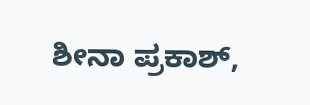ಶೀನಾ ಪ್ರಕಾಶ್,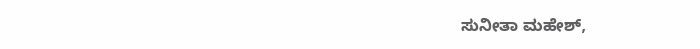ಸುನೀತಾ ಮಹೇಶ್,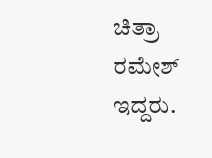ಚಿತ್ರಾ ರಮೇಶ್ ಇದ್ದರು.